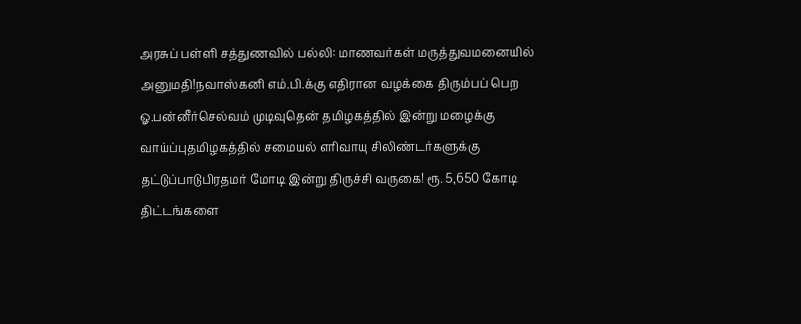அரசுப் பள்ளி சத்துணவில் பல்லி: மாணவர்கள் மருத்துவமனையில் அனுமதி!நவாஸ்கனி எம்.பி.க்கு எதிரான வழக்கை திரும்பப் பெற ஓ.பன்னீர்செல்வம் முடிவுதென் தமிழகத்தில் இன்று மழைக்கு வாய்ப்புதமிழகத்தில் சமையல் எரிவாயு சிலிண்டர்களுக்கு தட்டுப்பாடுபிரதமர் மோடி இன்று திருச்சி வருகை! ரூ. 5,650 கோடி திட்டங்களை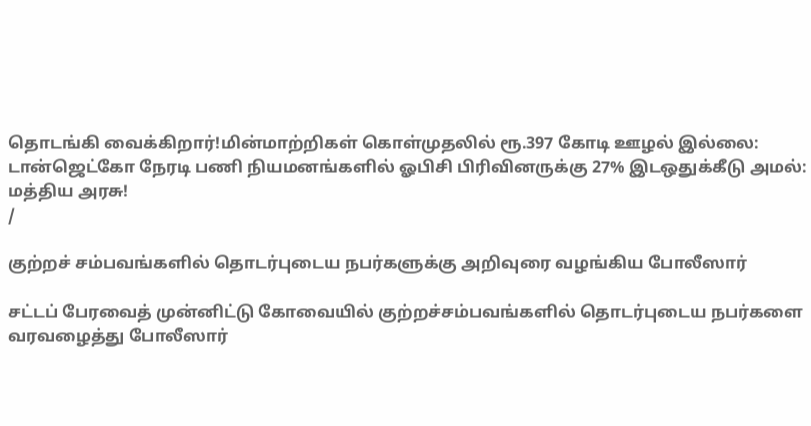தொடங்கி வைக்கிறார்!மின்மாற்றிகள் கொள்முதலில் ரூ.397 கோடி ஊழல் இல்லை: டான்ஜெட்கோ நேரடி பணி நியமனங்களில் ஓபிசி பிரிவினருக்கு 27% இடஒதுக்கீடு அமல்: மத்திய அரசு!
/

குற்றச் சம்பவங்களில் தொடர்புடைய நபர்களுக்கு அறிவுரை வழங்கிய போலீஸார்

சட்டப் பேரவைத் முன்னிட்டு கோவையில் குற்றச்சம்பவங்களில் தொடர்புடைய நபர்களை வரவழைத்து போலீஸார்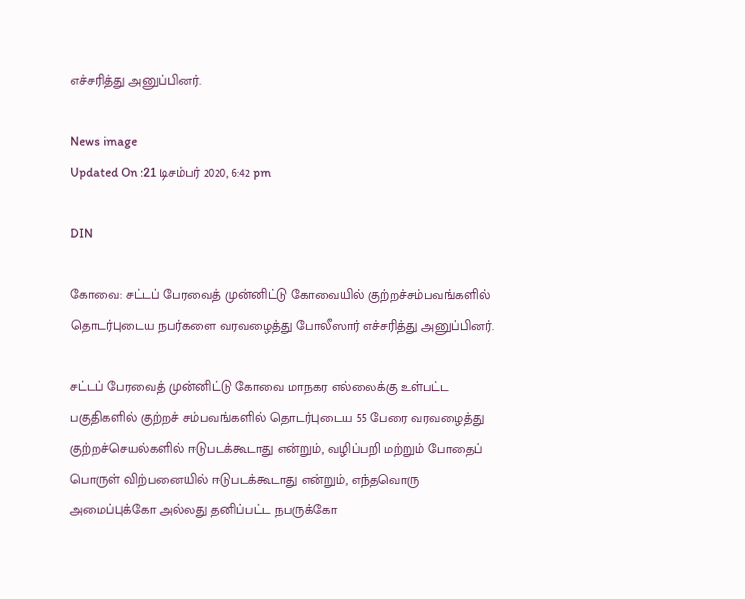எச்சரித்து அனுப்பினர்.

News image
Updated On :21 டிசம்பர் 2020, 6:42 pm

DIN

கோவை: சட்டப் பேரவைத் முன்னிட்டு கோவையில் குற்றச்சம்பவங்களில் தொடர்புடைய நபர்களை வரவழைத்து போலீஸார் எச்சரித்து அனுப்பினர்.

சட்டப் பேரவைத் முன்னிட்டு கோவை மாநகர எல்லைக்கு உள்பட்ட பகுதிகளில் குற்றச் சம்பவங்களில் தொடர்புடைய 55 பேரை வரவழைத்து குற்றச்செயல்களில் ஈடுபடக்கூடாது என்றும், வழிப்பறி மற்றும் போதைப் பொருள் விற்பனையில் ஈடுபடக்கூடாது என்றும், எந்தவொரு அமைப்புக்கோ அல்லது தனிப்பட்ட நபருக்கோ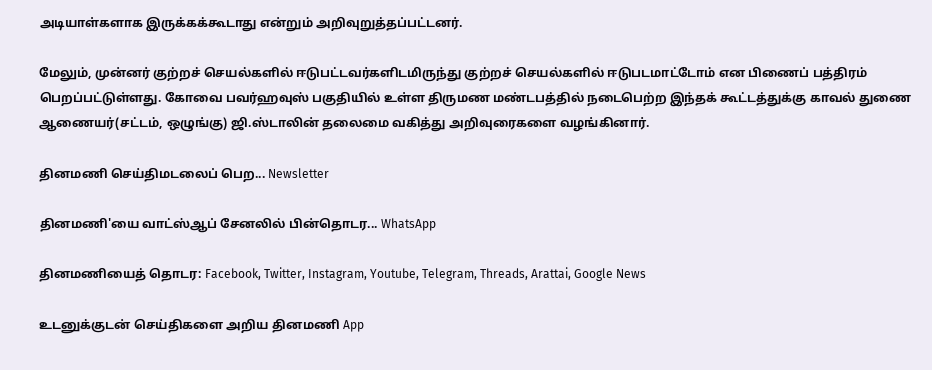அடியாள்களாக இருக்கக்கூடாது என்றும் அறிவுறுத்தப்பட்டனர்.

மேலும், முன்னர் குற்றச் செயல்களில் ஈடுபட்டவர்களிடமிருந்து குற்றச் செயல்களில் ஈடுபடமாட்டோம் என பிணைப் பத்திரம் பெறப்பட்டுள்ளது. கோவை பவர்ஹவுஸ் பகுதியில் உள்ள திருமண மண்டபத்தில் நடைபெற்ற இந்தக் கூட்டத்துக்கு காவல் துணை ஆணையர்(சட்டம், ஒழுங்கு) ஜி.ஸ்டாலின் தலைமை வகித்து அறிவுரைகளை வழங்கினார்.

தினமணி செய்திமடலைப் பெற... Newsletter

தினமணி'யை வாட்ஸ்ஆப் சேனலில் பின்தொடர... WhatsApp

தினமணியைத் தொடர: Facebook, Twitter, Instagram, Youtube, Telegram, Threads, Arattai, Google News

உடனுக்குடன் செய்திகளை அறிய தினமணி App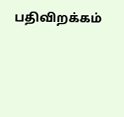பதிவிறக்கம்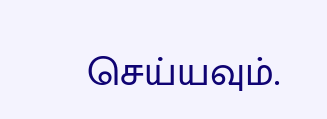செய்யவும்.